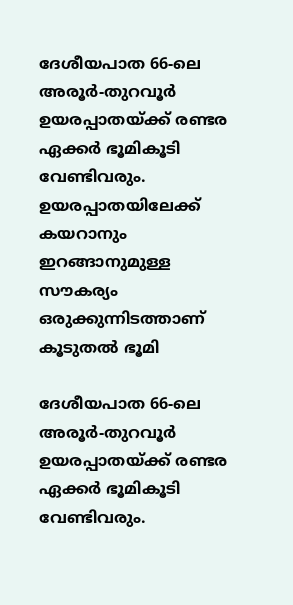ദേശീയപാത 66-ലെ അരൂർ-തുറവൂർ ഉയരപ്പാതയ്ക്ക് രണ്ടര ഏക്കർ ഭൂമികൂടി വേണ്ടിവരും. ഉയരപ്പാതയിലേക്ക് കയറാനും ഇറങ്ങാനുമുള്ള സൗകര്യം ഒരുക്കുന്നിടത്താണ് കൂടുതൽ ഭൂമി

ദേശീയപാത 66-ലെ അരൂർ-തുറവൂർ ഉയരപ്പാതയ്ക്ക് രണ്ടര ഏക്കർ ഭൂമികൂടി വേണ്ടിവരും.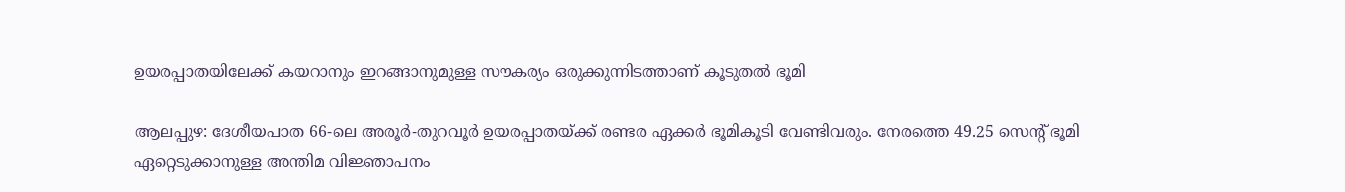ഉയരപ്പാതയിലേക്ക് കയറാനും ഇറങ്ങാനുമുള്ള സൗകര്യം ഒരുക്കുന്നിടത്താണ് കൂടുതൽ ഭൂമി

ആലപ്പുഴ: ദേശീയപാത 66-ലെ അരൂർ-തുറവൂർ ഉയരപ്പാതയ്ക്ക് രണ്ടര ഏക്കർ ഭൂമികൂടി വേണ്ടിവരും. നേരത്തെ 49.25 സെന്റ് ഭൂമി ഏറ്റെടുക്കാനുള്ള അന്തിമ വിജ്ഞാപനം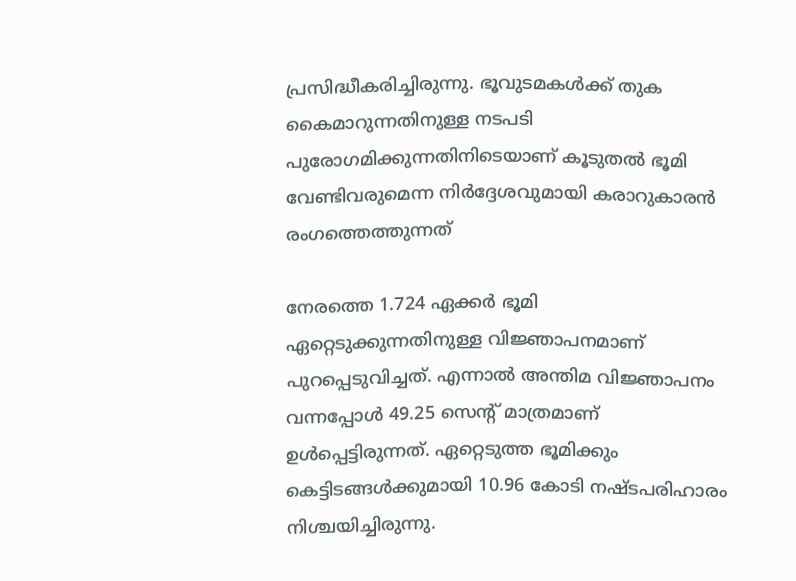പ്രസിദ്ധീകരിച്ചിരുന്നു. ഭൂവുടമകൾക്ക് തുക കൈമാറുന്നതിനുള്ള നടപടി പുരോഗമിക്കുന്നതിനിടെയാണ് കൂടുതൽ ഭൂമി വേണ്ടിവരുമെന്ന നിർദ്ദേശവുമായി കരാറുകാരൻ രംഗത്തെത്തുന്നത്

നേരത്തെ 1.724 ഏക്കർ ഭൂമി ഏറ്റെടുക്കുന്നതിനുള്ള വിജ്ഞാപനമാണ് പുറപ്പെടുവിച്ചത്. എന്നാൽ അന്തിമ വിജ്ഞാപനം വന്നപ്പോൾ 49.25 സെന്റ് മാത്രമാണ് ഉൾപ്പെട്ടിരുന്നത്. ഏറ്റെടുത്ത ഭൂമിക്കും കെട്ടിടങ്ങൾക്കുമായി 10.96 കോടി നഷ്ടപരിഹാരം നിശ്ചയിച്ചിരുന്നു.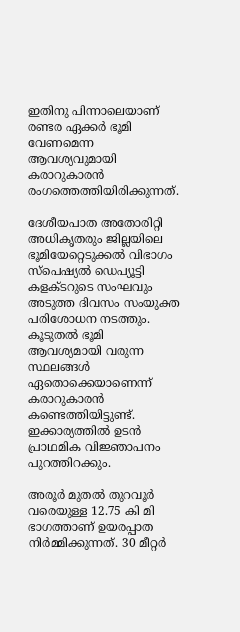ഇതിനു പിന്നാലെയാണ് രണ്ടര ഏക്കർ ഭൂമി വേണമെന്ന ആവശ്യവുമായി കരാറുകാരൻ രംഗത്തെത്തിയിരിക്കുന്നത്.

ദേശീയപാത അതോരിറ്റി അധികൃതരും ജില്ലയിലെ ഭൂമിയേറ്റെടുക്കൽ വിഭാഗം സ്പെഷ്യൽ ഡെപ്യൂട്ടി കളക്ടറുടെ സംഘവും അടുത്ത ദിവസം സംയുക്ത പരിശോധന നടത്തും. കൂടുതൽ ഭൂമി ആവശ്യമായി വരുന്ന സ്ഥലങ്ങൾ ഏതൊക്കെയാണെന്ന് കരാറുകാരൻ കണ്ടെത്തിയിട്ടുണ്ട്. ഇക്കാര്യത്തിൽ ഉടൻ പ്രാഥമിക വിജ്ഞാപനം പുറത്തിറക്കും.

അരൂർ മുതൽ തുറവൂർ വരെയുള്ള 12.75 കി മി ഭാഗത്താണ് ഉയരപ്പാത നിർമ്മിക്കുന്നത്. 30 മീറ്റർ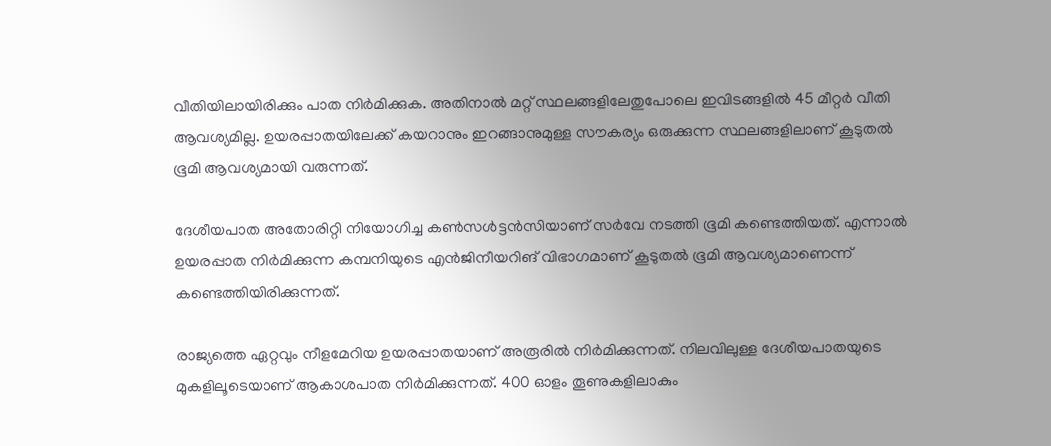വീതിയിലായിരിക്കും പാത നിർമിക്കുക. അതിനാൽ മറ്റ് സ്ഥലങ്ങളിലേതുപോലെ ഇവിടങ്ങളിൽ 45 മീറ്റർ വീതി ആവശ്യമില്ല. ഉയരപ്പാതയിലേക്ക് കയറാനും ഇറങ്ങാനുമുള്ള സൗകര്യം ഒരുക്കുന്ന സ്ഥലങ്ങളിലാണ് കൂടുതൽ ഭൂമി ആവശ്യമായി വരുന്നത്.

ദേശീയപാത അതോരിറ്റി നിയോഗിച്ച കൺസൾട്ടൻസിയാണ് സ‍ർവേ നടത്തി ഭൂമി കണ്ടെത്തിയത്. എന്നാൽ ഉയരപ്പാത നി‍ർമിക്കുന്ന കമ്പനിയുടെ എൻജിനീയറിങ് വിഭാഗമാണ് കൂടുതൽ ഭൂമി ആവശ്യമാണെന്ന് കണ്ടെത്തിയിരിക്കുന്നത്.

രാജ്യത്തെ ഏറ്റവും നീളമേറിയ ഉയരപ്പാതയാണ് അരൂരിൽ നി‍ർമിക്കുന്നത്. നിലവിലുള്ള ദേശീയപാതയുടെ മുകളിലൂടെയാണ് ആകാശപാത നി‍ർമിക്കുന്നത്. 400 ഓളം തൂണുകളിലാകും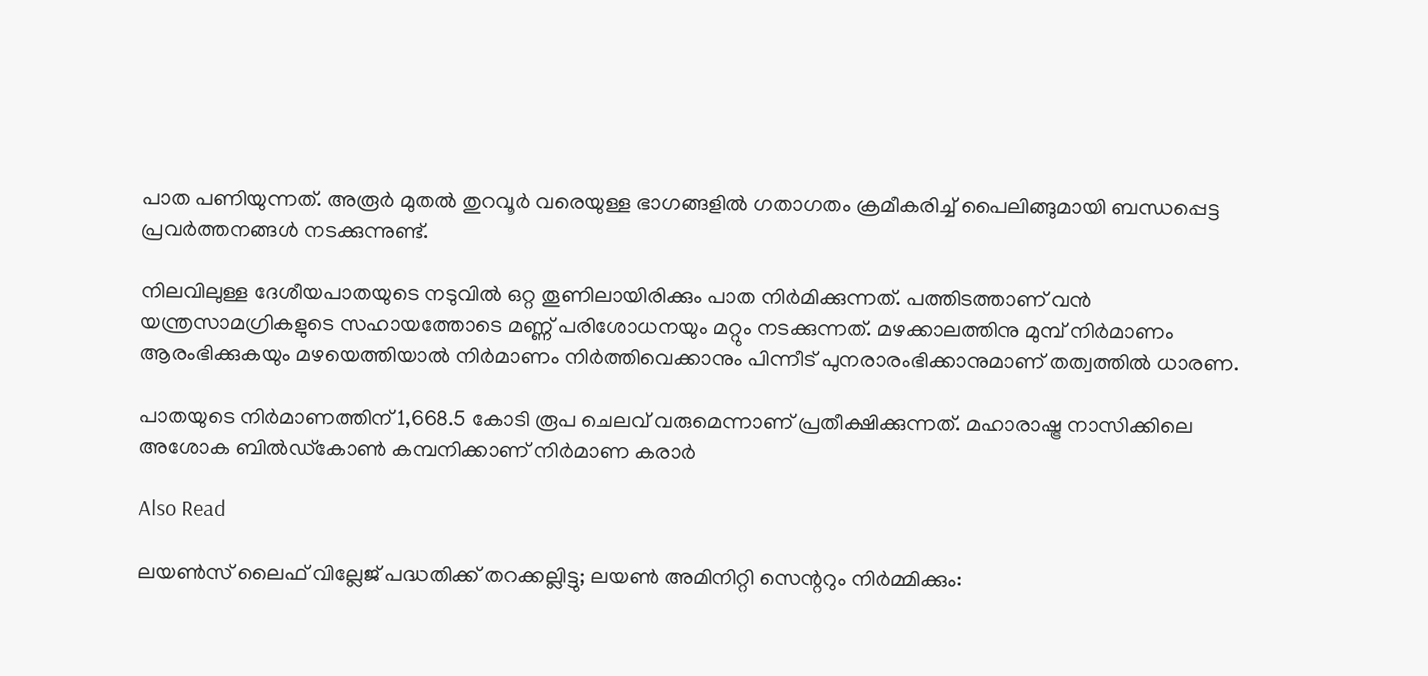പാത പണിയുന്നത്. അരൂ‍ർ മുതൽ തുറവൂർ വരെയുള്ള ഭാഗങ്ങളിൽ ഗതാഗതം ക്രമീകരിച്ച് പൈലിങ്ങുമായി ബന്ധപ്പെട്ട പ്രവർത്തനങ്ങൾ നടക്കുന്നുണ്ട്.

നിലവിലുള്ള ദേശീയപാതയുടെ നടുവിൽ ഒറ്റ തൂണിലായിരിക്കും പാത നി‍ർമിക്കുന്നത്. പത്തിടത്താണ് വൻ യന്ത്രസാമഗ്രികളുടെ സഹായത്തോടെ മണ്ണ് പരിശോധനയും മറ്റും നടക്കുന്നത്. മഴക്കാലത്തിനു മുമ്പ് നിർമാണം ആരംഭിക്കുകയും മഴയെത്തിയാൽ നിർമാണം നിർത്തിവെക്കാനും പിന്നീട് പുനരാരംഭിക്കാനുമാണ് തത്വത്തിൽ ധാരണ.

പാതയുടെ നി‍ർമാണത്തിന് 1,668.5 കോടി രൂപ ചെലവ് വരുമെന്നാണ് പ്രതീക്ഷിക്കുന്നത്. മഹാരാഷ്ട്ര നാസിക്കിലെ അശോക ബിൽഡ്കോൺ കമ്പനിക്കാണ് നിർമാണ കരാർ

Also Read

ലയണ്‍സ് ലൈഫ് വില്ലേജ് പദ്ധതിക്ക് തറക്കല്ലിട്ടു; ലയണ്‍ അമിനിറ്റി സെന്ററും നിര്‍മ്മിക്കും: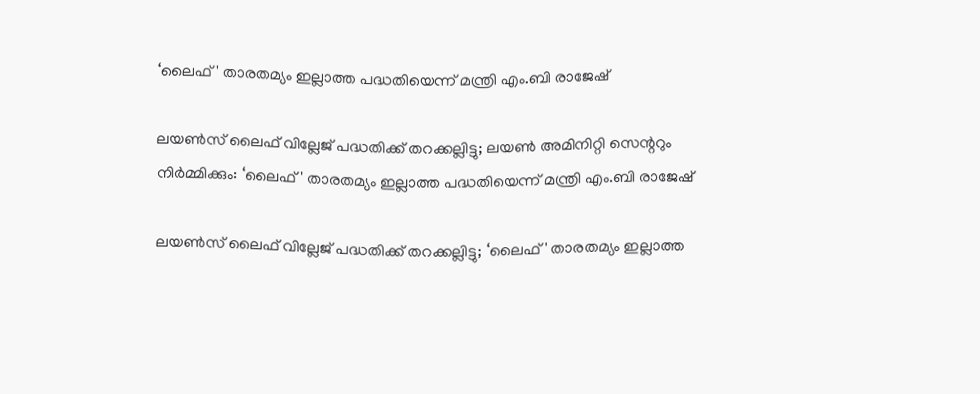‘ലൈഫ്' താരതമ്യം ഇല്ലാത്ത പദ്ധതിയെന്ന് മന്ത്രി എം.ബി രാജേഷ്

ലയണ്‍സ് ലൈഫ് വില്ലേജ് പദ്ധതിക്ക് തറക്കല്ലിട്ടു; ലയണ്‍ അമിനിറ്റി സെന്ററും നിര്‍മ്മിക്കും: ‘ലൈഫ്' താരതമ്യം ഇല്ലാത്ത പദ്ധതിയെന്ന് മന്ത്രി എം.ബി രാജേഷ്

ലയണ്‍സ് ലൈഫ് വില്ലേജ് പദ്ധതിക്ക് തറക്കല്ലിട്ടു; ‘ലൈഫ്' താരതമ്യം ഇല്ലാത്ത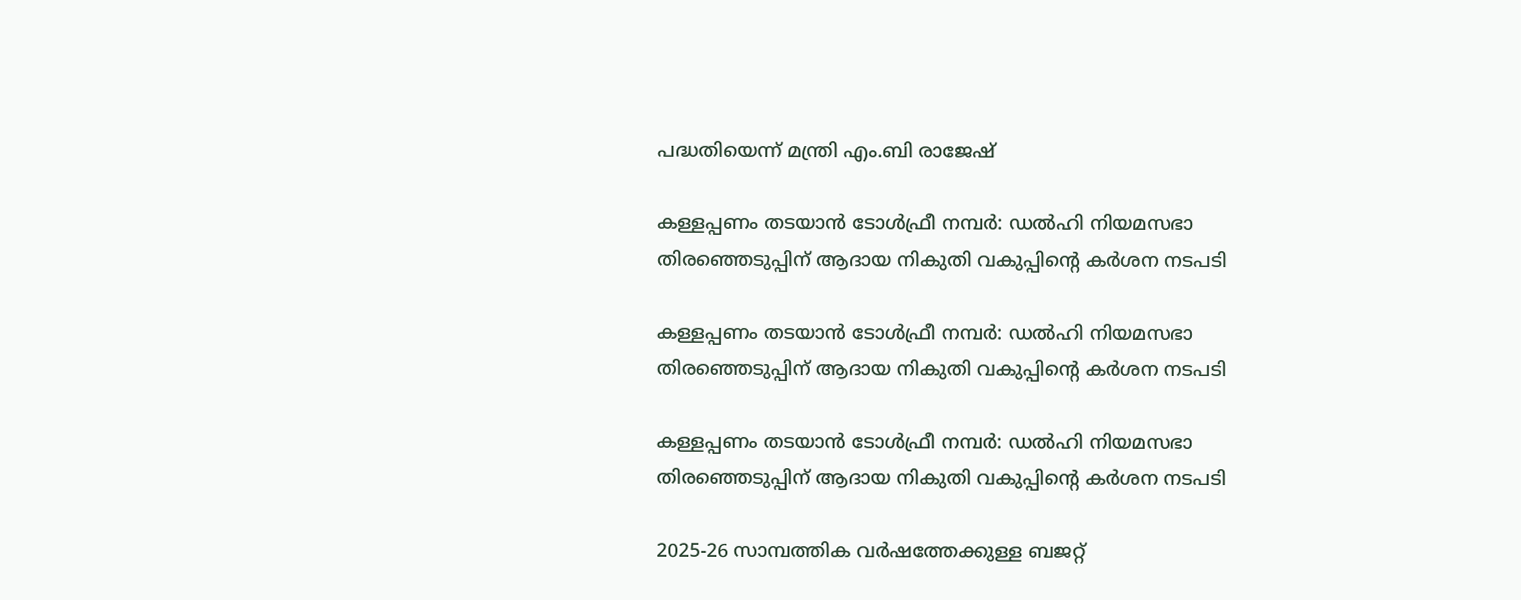പദ്ധതിയെന്ന് മന്ത്രി എം.ബി രാജേഷ്

കള്ളപ്പണം തടയാൻ ടോൾഫ്രീ നമ്പർ: ഡൽഹി നിയമസഭാ തിരഞ്ഞെടുപ്പിന് ആദായ നികുതി വകുപ്പിന്റെ കർശന നടപടി

കള്ളപ്പണം തടയാൻ ടോൾഫ്രീ നമ്പർ: ഡൽഹി നിയമസഭാ തിരഞ്ഞെടുപ്പിന് ആദായ നികുതി വകുപ്പിന്റെ കർശന നടപടി

കള്ളപ്പണം തടയാൻ ടോൾഫ്രീ നമ്പർ: ഡൽഹി നിയമസഭാ തിരഞ്ഞെടുപ്പിന് ആദായ നികുതി വകുപ്പിന്റെ കർശന നടപടി

2025-26 സാമ്പത്തിക വര്‍ഷത്തേക്കുള്ള ബജറ്റ്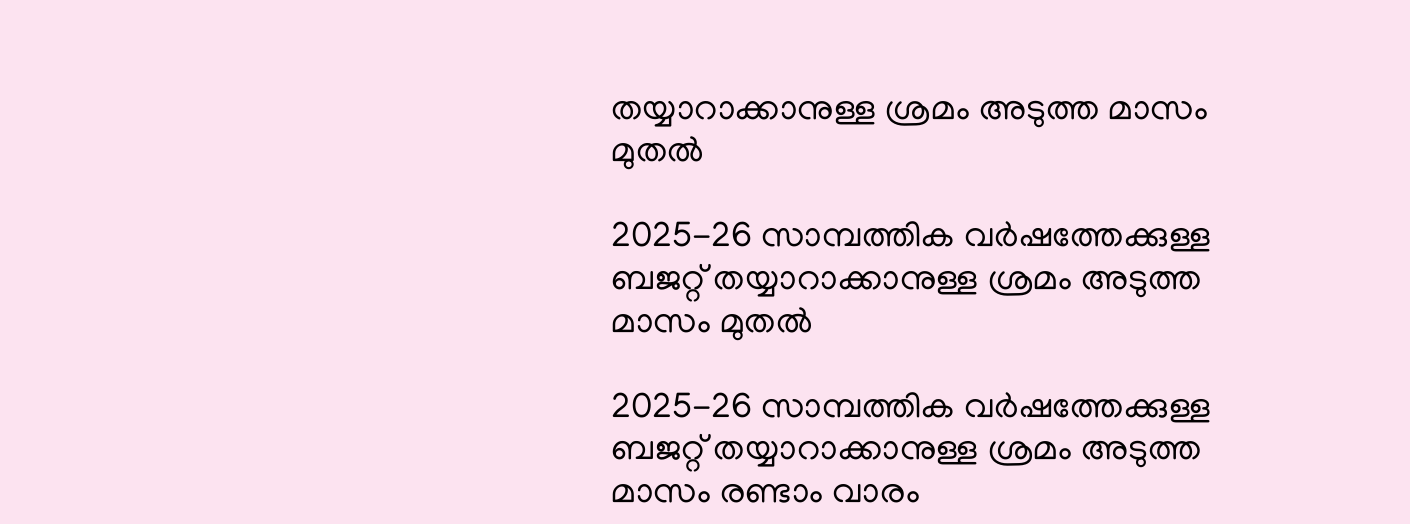തയ്യാറാക്കാനുള്ള ശ്രമം അടുത്ത മാസം മുതല്‍

2025-26 സാമ്പത്തിക വര്‍ഷത്തേക്കുള്ള ബജറ്റ് തയ്യാറാക്കാനുള്ള ശ്രമം അടുത്ത മാസം മുതല്‍

2025-26 സാമ്പത്തിക വര്‍ഷത്തേക്കുള്ള ബജറ്റ് തയ്യാറാക്കാനുള്ള ശ്രമം അടുത്ത മാസം രണ്ടാം വാരം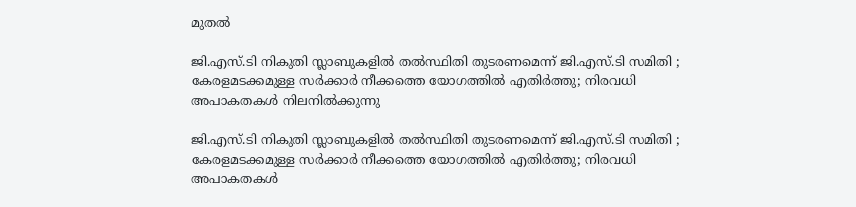മുതല്‍

ജി.എസ്.ടി നികുതി സ്ലാബുകളിൽ തൽസ്ഥിതി തുടരണമെന്ന് ജി.എസ്.ടി സമിതി ; കേരളമടക്കമുള്ള സർക്കാർ നീക്കത്തെ യോഗത്തിൽ എതിർത്തു; നിരവധി അപാകതകൾ നിലനിൽക്കുന്നു

ജി.എസ്.ടി നികുതി സ്ലാബുകളിൽ തൽസ്ഥിതി തുടരണമെന്ന് ജി.എസ്.ടി സമിതി ; കേരളമടക്കമുള്ള സർക്കാർ നീക്കത്തെ യോഗത്തിൽ എതിർത്തു; നിരവധി അപാകതകൾ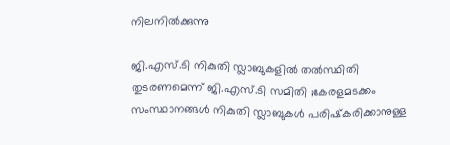നിലനിൽക്കുന്നു

ജി.എസ്.ടി നികുതി സ്ലാബുകളിൽ തൽസ്ഥിതി തുടരണമെന്ന് ജി.എസ്.ടി സമിതി ;കേരളമടക്കം സംസ്ഥാനങ്ങൾ നികുതി സ്ലാബുകൾ പരിഷ്‍കരിക്കാനുള്ള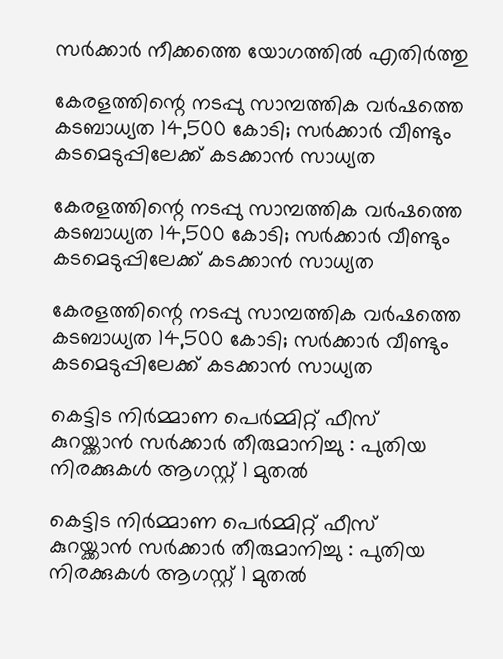സർക്കാർ നീക്കത്തെ യോഗത്തിൽ എതിർത്തു

കേരളത്തിന്റെ നടപ്പു സാമ്പത്തിക വർഷത്തെ കടബാധ്യത 14,500 കോടി; സർക്കാർ വീണ്ടും കടമെടുപ്പിലേക്ക് കടക്കാൻ സാധ്യത

കേരളത്തിന്റെ നടപ്പു സാമ്പത്തിക വർഷത്തെ കടബാധ്യത 14,500 കോടി; സർക്കാർ വീണ്ടും കടമെടുപ്പിലേക്ക് കടക്കാൻ സാധ്യത

കേരളത്തിന്റെ നടപ്പു സാമ്പത്തിക വർഷത്തെ കടബാധ്യത 14,500 കോടി; സർക്കാർ വീണ്ടും കടമെടുപ്പിലേക്ക് കടക്കാൻ സാധ്യത

കെട്ടിട നിർമ്മാണ പെർമ്മിറ്റ് ഫീസ് കുറയ്ക്കാൻ സർക്കാർ തീരുമാനിച്ചു : പുതിയ നിരക്കുകൾ ആഗസ്റ്റ് 1 മുതൽ

കെട്ടിട നിർമ്മാണ പെർമ്മിറ്റ് ഫീസ് കുറയ്ക്കാൻ സർക്കാർ തീരുമാനിച്ചു : പുതിയ നിരക്കുകൾ ആഗസ്റ്റ് 1 മുതൽ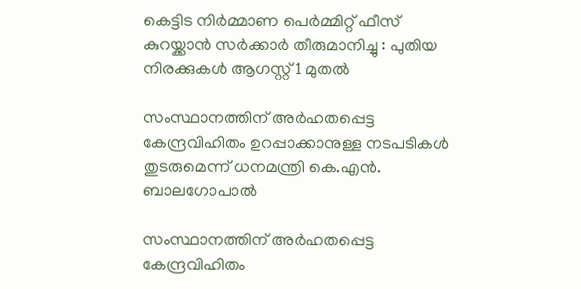കെട്ടിട നിർമ്മാണ പെർമ്മിറ്റ് ഫീസ് കുറയ്ക്കാൻ സർക്കാർ തീരുമാനിച്ചു : പുതിയ നിരക്കുകൾ ആഗസ്റ്റ് 1 മുതൽ

സംസ്ഥാനത്തിന് അർഹതപ്പെട്ട കേന്ദ്രവിഹിതം ഉറപ്പാക്കാനുള്ള നടപടികൾ തുടരുമെന്ന് ധനമന്ത്രി കെ.എൻ. ബാലഗോപാൽ

സംസ്ഥാനത്തിന് അർഹതപ്പെട്ട കേന്ദ്രവിഹിതം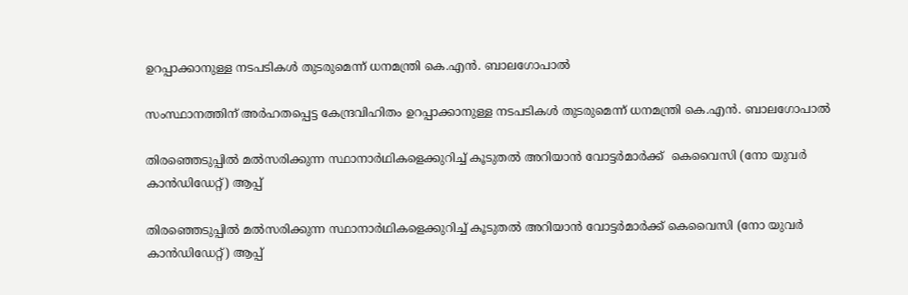ഉറപ്പാക്കാനുള്ള നടപടികൾ തുടരുമെന്ന് ധനമന്ത്രി കെ.എൻ. ബാലഗോപാൽ

സംസ്ഥാനത്തിന് അർഹതപ്പെട്ട കേന്ദ്രവിഹിതം ഉറപ്പാക്കാനുള്ള നടപടികൾ തുടരുമെന്ന് ധനമന്ത്രി കെ.എൻ. ബാലഗോപാൽ

തിരഞ്ഞെടുപ്പിൽ മൽസരിക്കുന്ന സ്ഥാനാർഥികളെക്കുറിച്ച് കൂടുതൽ അറിയാൻ വോട്ടർമാർക്ക്  കെവൈസി (നോ യുവർ കാൻഡിഡേറ്റ്) ആപ്പ്

തിരഞ്ഞെടുപ്പിൽ മൽസരിക്കുന്ന സ്ഥാനാർഥികളെക്കുറിച്ച് കൂടുതൽ അറിയാൻ വോട്ടർമാർക്ക് കെവൈസി (നോ യുവർ കാൻഡിഡേറ്റ്) ആപ്പ്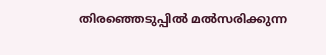തിരഞ്ഞെടുപ്പിൽ മൽസരിക്കുന്ന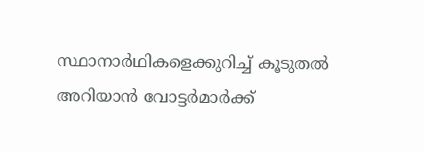സ്ഥാനാർഥികളെക്കുറിച്ച് കൂടുതൽ അറിയാൻ വോട്ടർമാർക്ക്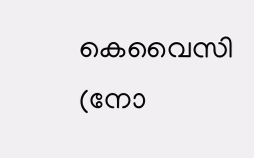കെവൈസി (നോ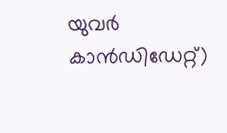യുവർ കാൻഡിഡേറ്റ്)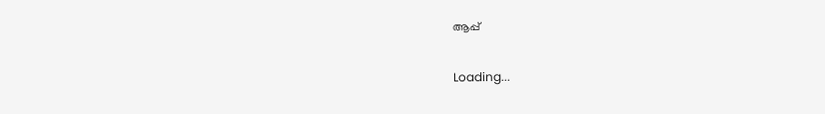ആപ്പ്

Loading...